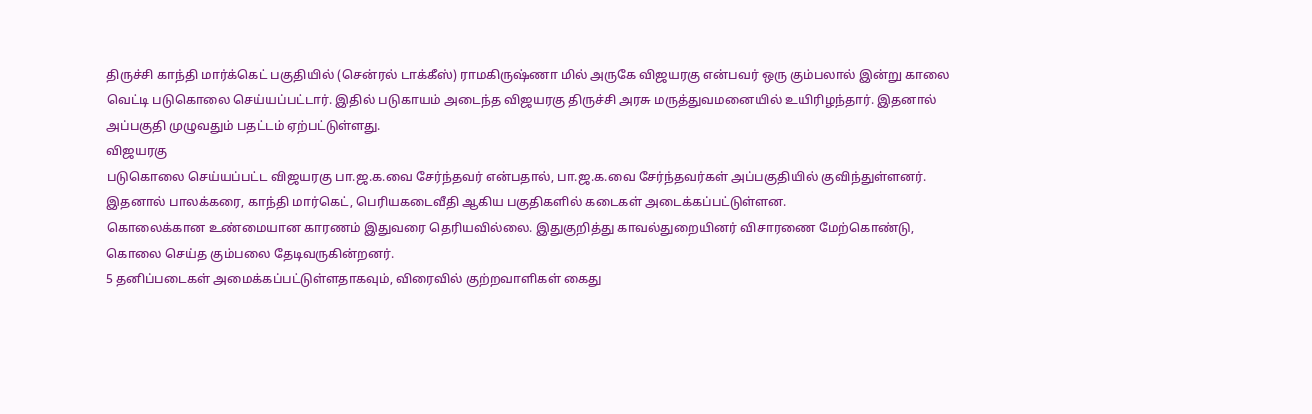திருச்சி காந்தி மார்க்கெட் பகுதியில் (சென்ரல் டாக்கீஸ்) ராமகிருஷ்ணா மில் அருகே விஜயரகு என்பவர் ஒரு கும்பலால் இன்று காலை வெட்டி படுகொலை செய்யப்பட்டார். இதில் படுகாயம் அடைந்த விஜயரகு திருச்சி அரசு மருத்துவமனையில் உயிரிழந்தார். இதனால் அப்பகுதி முழுவதும் பதட்டம் ஏற்பட்டுள்ளது.
விஜயரகு
படுகொலை செய்யப்பட்ட விஜயரகு பா.ஜ.க.வை சேர்ந்தவர் என்பதால், பா.ஜ.க.வை சேர்ந்தவர்கள் அப்பகுதியில் குவிந்துள்ளனர். இதனால் பாலக்கரை, காந்தி மார்கெட், பெரியகடைவீதி ஆகிய பகுதிகளில் கடைகள் அடைக்கப்பட்டுள்ளன.
கொலைக்கான உண்மையான காரணம் இதுவரை தெரியவில்லை. இதுகுறித்து காவல்துறையினர் விசாரணை மேற்கொண்டு, கொலை செய்த கும்பலை தேடிவருகின்றனர்.
5 தனிப்படைகள் அமைக்கப்பட்டுள்ளதாகவும், விரைவில் குற்றவாளிகள் கைது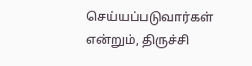செய்யப்படுவார்கள் என்றும், திருச்சி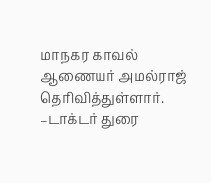மாநகர காவல் ஆணையர் அமல்ராஜ் தெரிவித்துள்ளார்.
–டாக்டர் துரை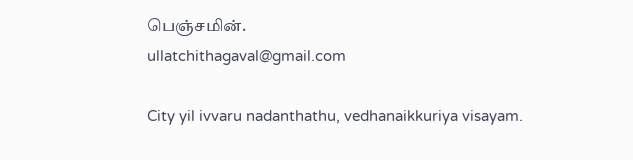பெஞ்சமின்.
ullatchithagaval@gmail.com

City yil ivvaru nadanthathu, vedhanaikkuriya visayam.